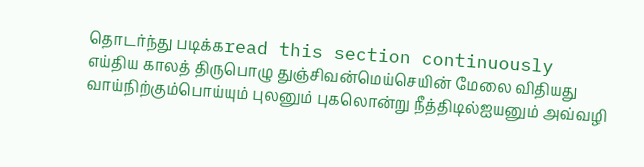தொடர்ந்து படிக்கread this section continuously
எய்திய காலத் திருபொழு துஞ்சிவன்மெய்செயின் மேலை விதியது வாய்நிற்கும்பொய்யும் புலனும் புகலொன்று நீத்திடில்ஐயனும் அவ்வழி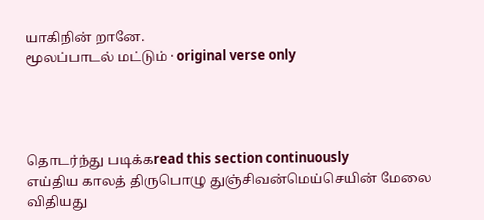யாகிநின் றானே.
மூலப்பாடல் மட்டும் · original verse only




தொடர்ந்து படிக்கread this section continuously
எய்திய காலத் திருபொழு துஞ்சிவன்மெய்செயின் மேலை விதியது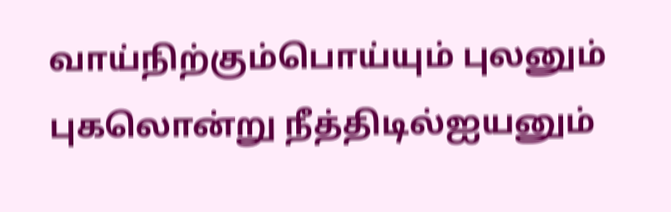வாய்நிற்கும்பொய்யும் புலனும் புகலொன்று நீத்திடில்ஐயனும்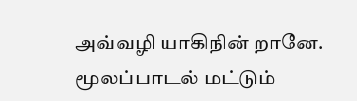அவ்வழி யாகிநின் றானே.
மூலப்பாடல் மட்டும்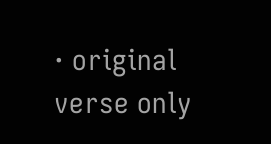· original verse only